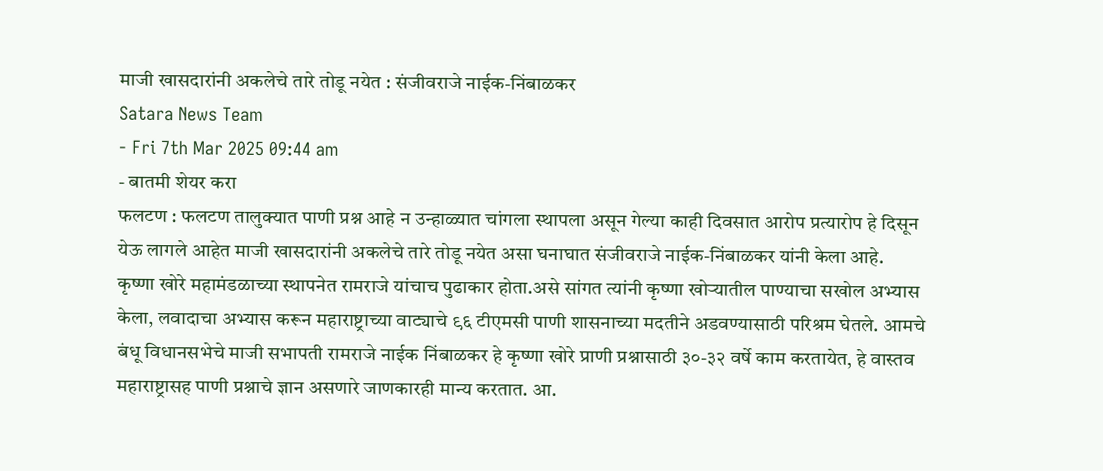माजी खासदारांनी अकलेचे तारे तोडू नयेत : संजीवराजे नाईक-निंबाळकर
Satara News Team
- Fri 7th Mar 2025 09:44 am
- बातमी शेयर करा
फलटण : फलटण तालुक्यात पाणी प्रश्न आहे न उन्हाळ्यात चांगला स्थापला असून गेल्या काही दिवसात आरोप प्रत्यारोप हे दिसून येऊ लागले आहेत माजी खासदारांनी अकलेचे तारे तोडू नयेत असा घनाघात संजीवराजे नाईक-निंबाळकर यांनी केला आहे.
कृष्णा खोरे महामंडळाच्या स्थापनेत रामराजे यांचाच पुढाकार होता.असे सांगत त्यांनी कृष्णा खोऱ्यातील पाण्याचा सखोल अभ्यास केला, लवादाचा अभ्यास करून महाराष्ट्राच्या वाट्याचे ९६ टीएमसी पाणी शासनाच्या मदतीने अडवण्यासाठी परिश्रम घेतले. आमचे बंधू विधानसभेचे माजी सभापती रामराजे नाईक निंबाळकर हे कृष्णा खोरे प्राणी प्रश्नासाठी ३०-३२ वर्षे काम करतायेत, हे वास्तव महाराष्ट्रासह पाणी प्रश्नाचे ज्ञान असणारे जाणकारही मान्य करतात. आ.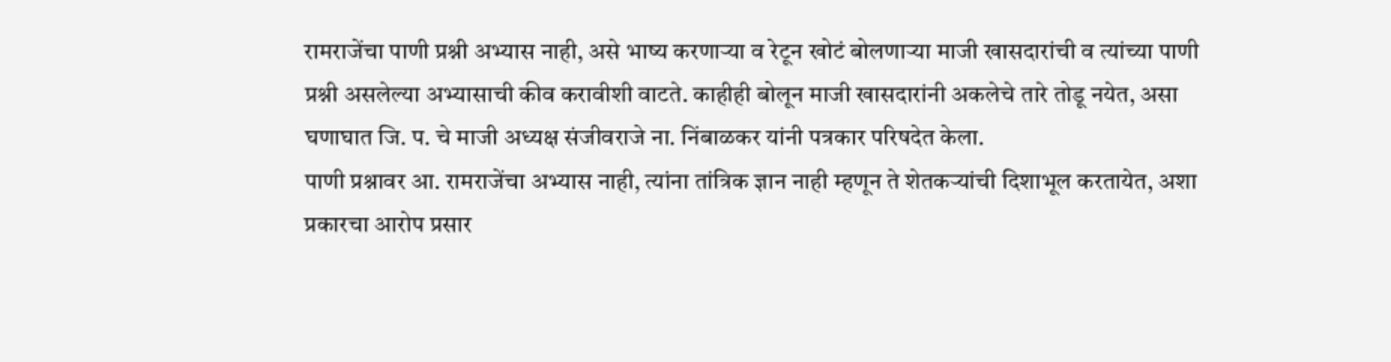रामराजेंचा पाणी प्रश्नी अभ्यास नाही, असे भाष्य करणाऱ्या व रेटून खोटं बोलणाऱ्या माजी खासदारांची व त्यांच्या पाणी प्रश्नी असलेल्या अभ्यासाची कीव करावीशी वाटते. काहीही बोलून माजी खासदारांनी अकलेचे तारे तोडू नयेत, असा घणाघात जि. प. चे माजी अध्यक्ष संजीवराजे ना. निंबाळकर यांनी पत्रकार परिषदेत केला.
पाणी प्रश्नावर आ. रामराजेंचा अभ्यास नाही, त्यांना तांत्रिक ज्ञान नाही म्हणून ते शेतकऱ्यांची दिशाभूल करतायेत, अशा प्रकारचा आरोप प्रसार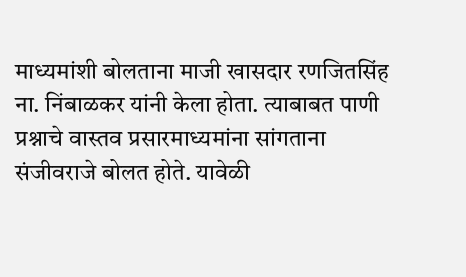माध्यमांशी बोलताना माजी खासदार रणजितसिंह ना. निंबाळकर यांनी केला होता. त्याबाबत पाणी प्रश्नाचे वास्तव प्रसारमाध्यमांना सांगताना संजीवराजे बोलत होते. यावेळी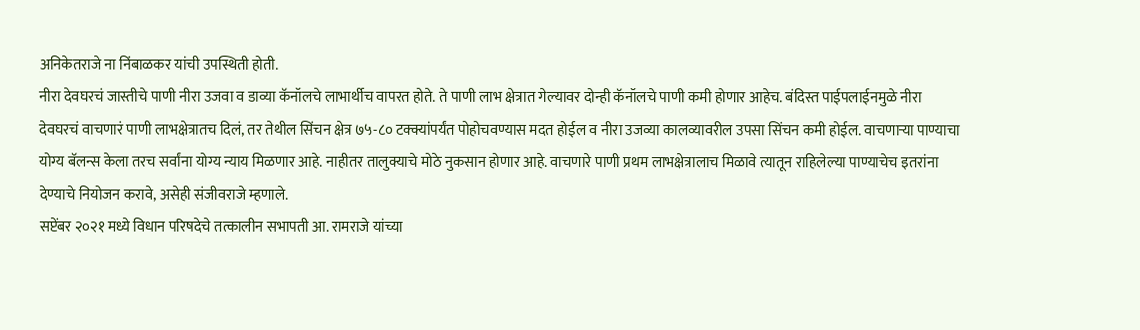अनिकेतराजे ना निंबाळकर यांची उपस्थिती होती.
नीरा देवघरचं जास्तीचे पाणी नीरा उजवा व डाव्या कॅनॉलचे लाभार्थीच वापरत होते. ते पाणी लाभ क्षेत्रात गेल्यावर दोन्ही कॅनॉलचे पाणी कमी होणार आहेच. बंदिस्त पाईपलाईनमुळे नीरा देवघरचं वाचणारं पाणी लाभक्षेत्रातच दिलं, तर तेथील सिंचन क्षेत्र ७५-८० टक्क्यांपर्यंत पोहोचवण्यास मदत होईल व नीरा उजव्या कालव्यावरील उपसा सिंचन कमी होईल. वाचणाऱ्या पाण्याचा योग्य बॅलन्स केला तरच सर्वांना योग्य न्याय मिळणार आहे. नाहीतर तालुक्याचे मोठे नुकसान होणार आहे. वाचणारे पाणी प्रथम लाभक्षेत्रालाच मिळावे त्यातून राहिलेल्या पाण्याचेच इतरांना देण्याचे नियोजन करावे, असेही संजीवराजे म्हणाले.
सप्टेंबर २०२१ मध्ये विधान परिषदेचे तत्कालीन सभापती आ. रामराजे यांच्या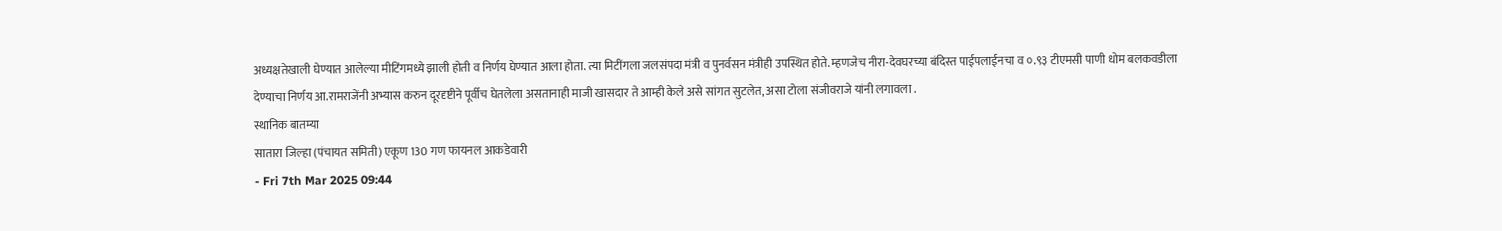अध्यक्षतेखाली घेण्यात आलेल्या मीटिंगमध्ये झाली होती व निर्णय घेण्यात आला होता. त्या मिटींगला जलसंपदा मंत्री व पुनर्वसन मंत्रीही उपस्थित होते. म्हणजेच नीरा-देवघरच्या बंदिस्त पाईपलाईनचा व ०.९३ टीएमसी पाणी धोम बलकवडीला देण्याचा निर्णय आ.रामराजेंनी अभ्यास करुन दूरदृष्टीने पूर्वीच घेतलेला असतानाही माजी खासदार ते आम्ही केले असे सांगत सुटलेत, असा टोला संजीवराजे यांनी लगावला .
स्थानिक बातम्या
सातारा जिल्हा (पंचायत समिती) एकूण 130 गण फायनल आकडेवारी
- Fri 7th Mar 2025 09:44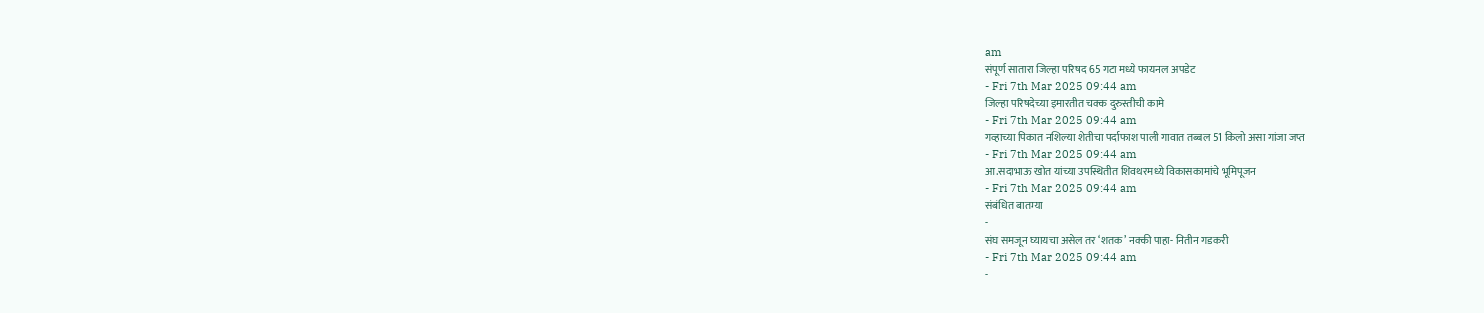am
संपूर्ण सातारा जिल्हा परिषद 65 गटा मध्ये फायनल अपडेट
- Fri 7th Mar 2025 09:44 am
जिल्हा परिषदेच्या इमारतीत चक्क दुरुस्तीची कामे
- Fri 7th Mar 2025 09:44 am
गव्हाच्या पिकात नशिल्या शेतीचा पर्दाफाश पाली गावात तब्बल 51 किलो असा गांजा जप्त
- Fri 7th Mar 2025 09:44 am
आ.सदाभाऊ खोत यांच्या उपस्थितीत शिवथरमध्ये विकासकामांचे भूमिपूजन
- Fri 7th Mar 2025 09:44 am
संबंधित बातम्या
-
संघ समजून घ्यायचा असेल तर ‘शतक’ नक्की पाहा- नितीन गडकरी
- Fri 7th Mar 2025 09:44 am
-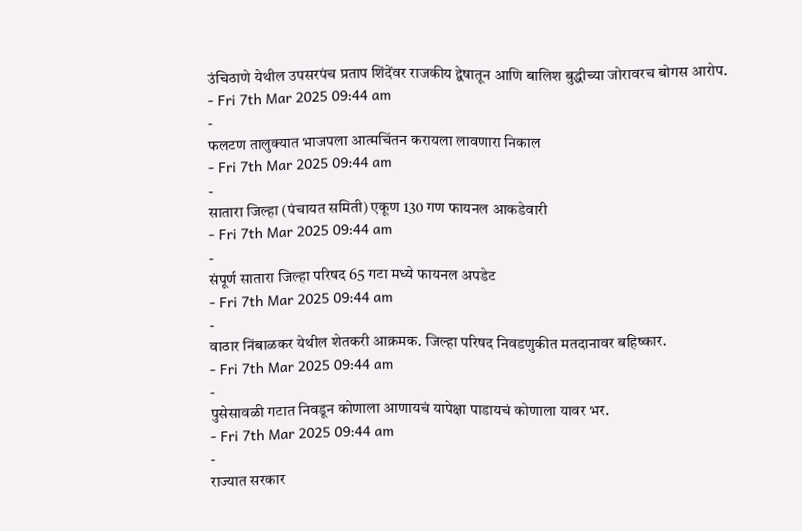उंचिठाणे येथील उपसरपंच प्रताप शिंदेंवर राजकीय द्वेषातून आणि बालिश बुद्धीच्या जोरावरच बोगस आरोप.
- Fri 7th Mar 2025 09:44 am
-
फलटण तालुक्यात भाजपला आत्मचिंतन करायला लावणारा निकाल
- Fri 7th Mar 2025 09:44 am
-
सातारा जिल्हा (पंचायत समिती) एकूण 130 गण फायनल आकडेवारी
- Fri 7th Mar 2025 09:44 am
-
संपूर्ण सातारा जिल्हा परिषद 65 गटा मध्ये फायनल अपडेट
- Fri 7th Mar 2025 09:44 am
-
वाठार निंबाळकर येथील शेतकरी आक्रमक. जिल्हा परिषद निवडणुकीत मतदानावर बहिष्कार.
- Fri 7th Mar 2025 09:44 am
-
पुसेसावळी गटात निवडून कोणाला आणायचं यापेक्षा पाडायचं कोणाला यावर भर.
- Fri 7th Mar 2025 09:44 am
-
राज्यात सरकार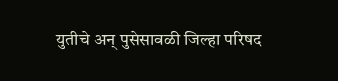युतीचे अन् पुसेसावळी जिल्हा परिषद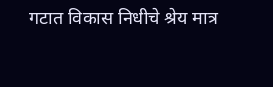गटात विकास निधीचे श्रेय मात्र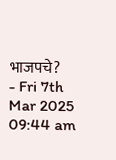भाजपचे?
- Fri 7th Mar 2025 09:44 am